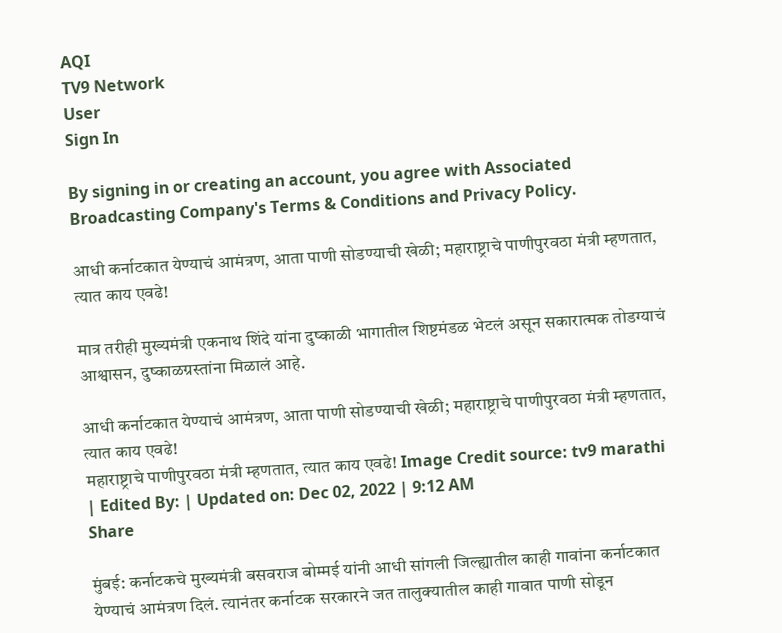AQI
TV9 Network
User
Sign In

By signing in or creating an account, you agree with Associated Broadcasting Company's Terms & Conditions and Privacy Policy.

आधी कर्नाटकात येण्याचं आमंत्रण, आता पाणी सोडण्याची खेळी; महाराष्ट्राचे पाणीपुरवठा मंत्री म्हणतात, त्यात काय एवढे!

मात्र तरीही मुख्यमंत्री एकनाथ शिंदे यांना दुष्काळी भागातील शिष्टमंडळ भेटलं असून सकारात्मक तोडग्याचं आश्वासन, दुष्काळग्रस्तांना मिळालं आहे.

आधी कर्नाटकात येण्याचं आमंत्रण, आता पाणी सोडण्याची खेळी; महाराष्ट्राचे पाणीपुरवठा मंत्री म्हणतात, त्यात काय एवढे!
महाराष्ट्राचे पाणीपुरवठा मंत्री म्हणतात, त्यात काय एवढे! Image Credit source: tv9 marathi
| Edited By: | Updated on: Dec 02, 2022 | 9:12 AM
Share

मुंबई: कर्नाटकचे मुख्यमंत्री बसवराज बोम्मई यांनी आधी सांगली जिल्ह्यातील काही गावांना कर्नाटकात येण्याचं आमंत्रण दिलं. त्यानंतर कर्नाटक सरकारने जत तालुक्यातील काही गावात पाणी सोडून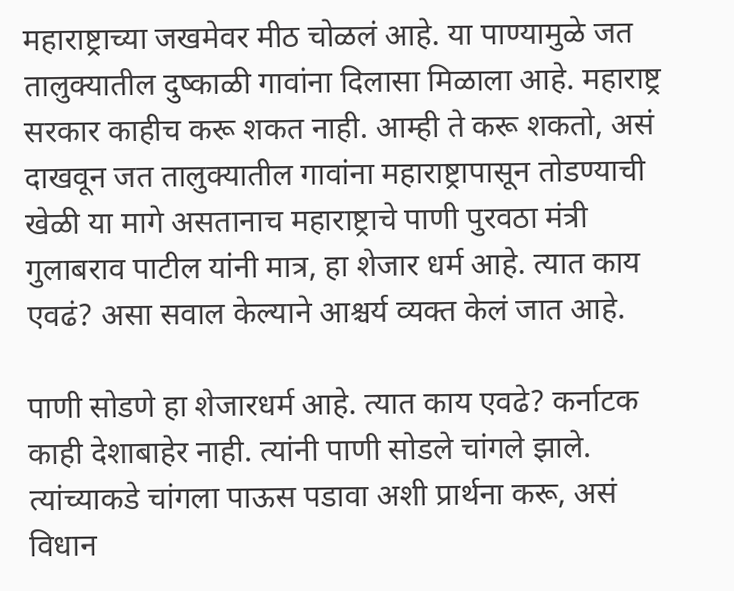महाराष्ट्राच्या जखमेवर मीठ चोळलं आहे. या पाण्यामुळे जत तालुक्यातील दुष्काळी गावांना दिलासा मिळाला आहे. महाराष्ट्र सरकार काहीच करू शकत नाही. आम्ही ते करू शकतो, असं दाखवून जत तालुक्यातील गावांना महाराष्ट्रापासून तोडण्याची खेळी या मागे असतानाच महाराष्ट्राचे पाणी पुरवठा मंत्री गुलाबराव पाटील यांनी मात्र, हा शेजार धर्म आहे. त्यात काय एवढं? असा सवाल केल्याने आश्चर्य व्यक्त केलं जात आहे.

पाणी सोडणे हा शेजारधर्म आहे. त्यात काय एवढे? कर्नाटक काही देशाबाहेर नाही. त्यांनी पाणी सोडले चांगले झाले. त्यांच्याकडे चांगला पाऊस पडावा अशी प्रार्थना करू, असं विधान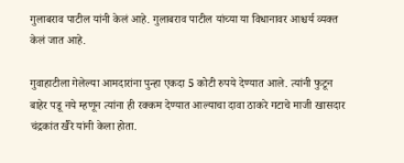गुलाबराव पाटील यांनी केलं आहे. गुलाबराव पाटील यांच्या या विधानावर आश्चर्य व्यक्त केलं जात आहे.

गुवाहाटीला गेलेल्या आमदारांना पुन्हा एकदा 5 कोटी रुपये देण्यात आले. त्यांनी फुटून बाहेर पडू नये म्हणून त्यांना ही रक्कम देण्यात आल्याचा दावा ठाकरे गटाचे माजी खासदार चंद्रकांत खैरे यांनी केला होता.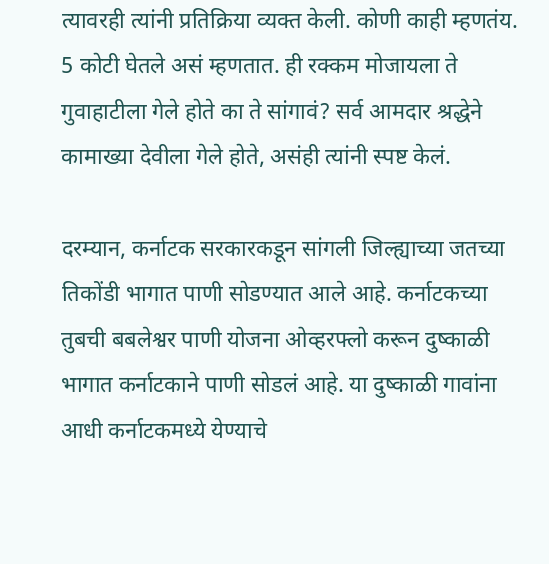त्यावरही त्यांनी प्रतिक्रिया व्यक्त केली. कोणी काही म्हणतंय. 5 कोटी घेतले असं म्हणतात. ही रक्कम मोजायला ते गुवाहाटीला गेले होते का ते सांगावं? सर्व आमदार श्रद्धेने कामाख्या देवीला गेले होते, असंही त्यांनी स्पष्ट केलं.

दरम्यान, कर्नाटक सरकारकडून सांगली जिल्ह्याच्या जतच्या तिकोंडी भागात पाणी सोडण्यात आले आहे. कर्नाटकच्या तुबची बबलेश्वर पाणी योजना ओव्हरफ्लो करून दुष्काळी भागात कर्नाटकाने पाणी सोडलं आहे. या दुष्काळी गावांना आधी कर्नाटकमध्ये येण्याचे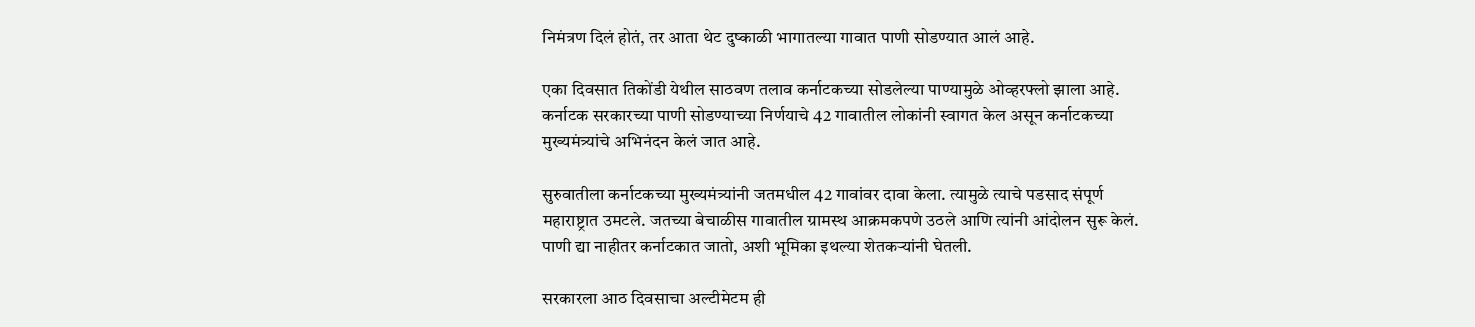निमंत्रण दिलं होतं, तर आता थेट दुष्काळी भागातल्या गावात पाणी सोडण्यात आलं आहे.

एका दिवसात तिकोंडी येथील साठवण तलाव कर्नाटकच्या सोडलेल्या पाण्यामुळे ओव्हरफ्लो झाला आहे. कर्नाटक सरकारच्या पाणी सोडण्याच्या निर्णयाचे 42 गावातील लोकांनी स्वागत केल असून कर्नाटकच्या मुख्यमंत्र्यांचे अभिनंदन केलं जात आहे.

सुरुवातीला कर्नाटकच्या मुख्यमंत्र्यांनी जतमधील 42 गावांवर दावा केला. त्यामुळे त्याचे पडसाद संपूर्ण महाराष्ट्रात उमटले. जतच्या बेचाळीस गावातील ग्रामस्थ आक्रमकपणे उठले आणि त्यांनी आंदोलन सुरू केलं. पाणी द्या नाहीतर कर्नाटकात जातो, अशी भूमिका इथल्या शेतकऱ्यांनी घेतली.

सरकारला आठ दिवसाचा अल्टीमेटम ही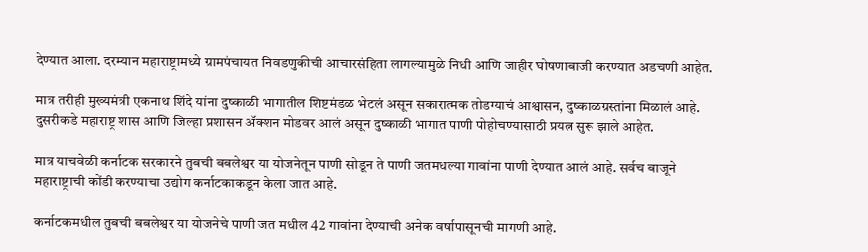देण्यात आला. दरम्यान महाराष्ट्रामध्ये ग्रामपंचायत निवडणुकीची आचारसंहिता लागल्यामुळे निधी आणि जाहीर घोषणाबाजी करण्यात अडचणी आहेत.

मात्र तरीही मुख्यमंत्री एकनाथ शिंदे यांना दुष्काळी भागातील शिष्टमंडळ भेटलं असून सकारात्मक तोडग्याचं आश्वासन, दुष्काळग्रस्तांना मिळालं आहे. दुसरीकडे महाराष्ट्र शास आणि जिल्हा प्रशासन ॲक्शन मोडवर आलं असून दुष्काळी भागात पाणी पोहोचण्यासाठी प्रयत्न सुरू झाले आहेत.

मात्र याचवेळी कर्नाटक सरकारने तुबची बबलेश्वर या योजनेतून पाणी सोडून ते पाणी जतमधल्या गावांना पाणी देण्यात आलं आहे. सर्वच बाजूने महाराष्ट्राची कोंडी करण्याचा उद्योग कर्नाटकाकडून केला जात आहे.

कर्नाटकमधील तुबची बबलेश्वर या योजनेचे पाणी जत मधील 42 गावांना देण्याची अनेक वर्षापासूनची मागणी आहे.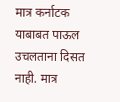मात्र कर्नाटक याबाबत पाऊल उचलताना दिसत नाही. मात्र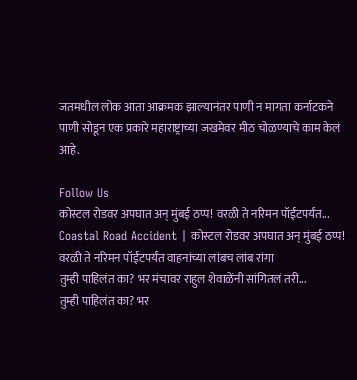जतमधील लोक आता आक्रमक झाल्यानंतर पाणी न मागता कर्नाटकने पाणी सोडून एक प्रकारे महाराष्ट्राच्या जखमेवर मीठ चोळण्याचे काम केलं आहे.

Follow Us
कोस्टल रोडवर अपघात अन् मुंबई ठप्प! वरळी ते नरिमन पॉईंटपर्यंत...
Coastal Road Accident | कोस्टल रोडवर अपघात अन् मुंबई ठप्प! वरळी ते नरिमन पॉईंटपर्यंत वाहनांच्या लांबच लांब रांगा
तुम्ही पाहिलंत का? भर मंचावर राहुल शेवाळेंनी सांगितलं तरी...
तुम्ही पाहिलंत का? भर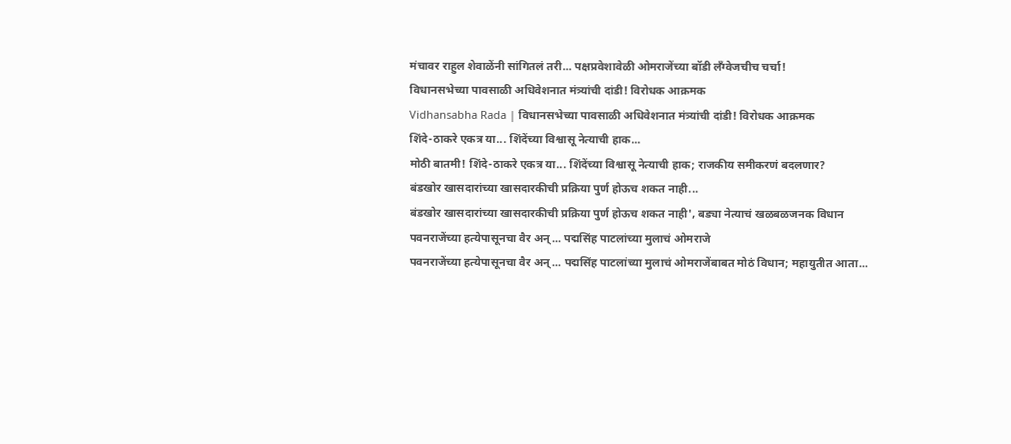मंचावर राहुल शेवाळेंनी सांगितलं तरी... पक्षप्रवेशावेळी ओमराजेंच्या बॉडी लँग्वेजचीच चर्चा!
विधानसभेच्या पावसाळी अधिवेशनात मंत्र्यांची दांडी! विरोधक आक्रमक
Vidhansabha Rada | विधानसभेच्या पावसाळी अधिवेशनात मंत्र्यांची दांडी! विरोधक आक्रमक
शिंदे-ठाकरे एकत्र या... शिंदेंच्या विश्वासू नेत्याची हाक...
मोठी बातमी! शिंदे-ठाकरे एकत्र या... शिंदेंच्या विश्वासू नेत्याची हाक; राजकीय समीकरणं बदलणार?
बंडखोर खासदारांच्या खासदारकीची प्रक्रिया पुर्ण होऊच शकत नाही...
बंडखोर खासदारांच्या खासदारकीची प्रक्रिया पुर्ण होऊच शकत नाही', बड्या नेत्याचं खळबळजनक विधान
पवनराजेंच्या हत्येपासूनचा वैर अन्... पद्मसिंह पाटलांच्या मुलाचं ओमराजे
पवनराजेंच्या हत्येपासूनचा वैर अन्... पद्मसिंह पाटलांच्या मुलाचं ओमराजेंबाबत मोठं विधान; महायुतीत आता...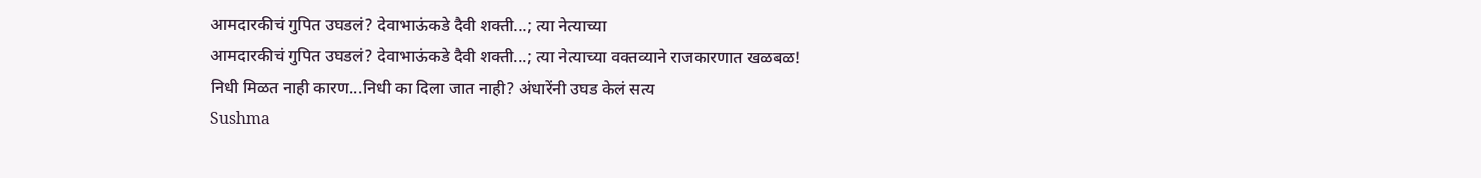आमदारकीचं गुपित उघडलं? देवाभाऊंकडे दैवी शक्ती...; त्या नेत्याच्या
आमदारकीचं गुपित उघडलं? देवाभाऊंकडे दैवी शक्ती...; त्या नेत्याच्या वक्तव्याने राजकारणात खळबळ!
निधी मिळत नाही कारण...निधी का दिला जात नाही? अंधारेंनी उघड केलं सत्य
Sushma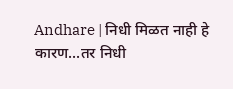Andhare | निधी मिळत नाही हे कारण...तर निधी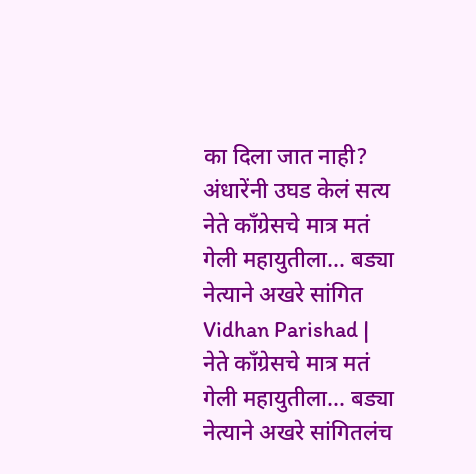का दिला जात नाही? अंधारेंनी उघड केलं सत्य
नेते काँग्रेसचे मात्र मतं गेली महायुतीला... बड्या नेत्याने अखरे सांगित
Vidhan Parishad | नेते काँग्रेसचे मात्र मतं गेली महायुतीला... बड्या नेत्याने अखरे सांगितलंच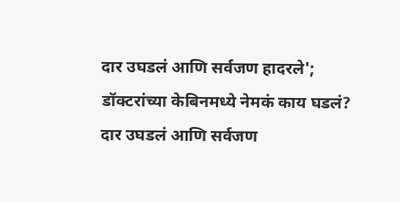दार उघडलं आणि सर्वजण हादरले'; डॉक्टरांच्या केबिनमध्ये नेमकं काय घडलं?
दार उघडलं आणि सर्वजण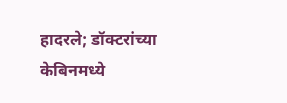हादरले; डॉक्टरांच्या केबिनमध्ये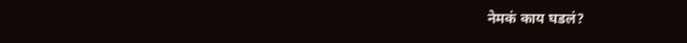नेमकं काय घडलं?